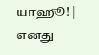யாஹூ! | எனது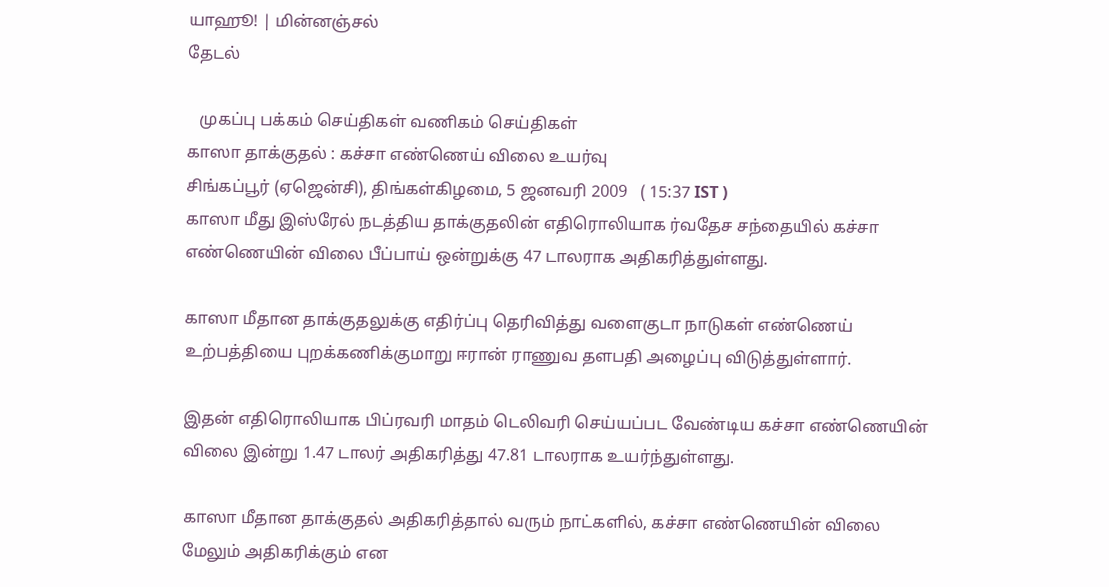யாஹூ! | மின்னஞ்சல்
தேடல்

   முகப்பு பக்கம் செய்திகள் வணிகம் செய்திகள்
காஸா தாக்குதல் : கச்சா எண்ணெய் விலை உயர்வு
சிங்கப்பூர் (ஏஜென்சி), திங்கள்கிழமை, 5 ஜனவரி 2009   ( 15:37 IST )
காஸா மீது இஸ்ரேல் நடத்திய தாக்குதலின் எதிரொலியாக ர்வதேச சந்தையில் கச்சா எண்ணெயின் விலை பீப்பாய் ஒன்றுக்கு 47 டாலராக அதிகரித்துள்ளது.

காஸா மீதான தாக்குதலுக்கு எதிர்ப்பு தெரிவித்து வளைகுடா நாடுகள் எண்ணெய் உற்பத்தியை புறக்கணிக்குமாறு ஈரான் ராணுவ தளபதி அழைப்பு விடுத்துள்ளார்.

இதன் எதிரொலியாக பிப்ரவரி மாதம் டெலிவரி செய்யப்பட வேண்டிய கச்சா எண்ணெயின் விலை இன்று 1.47 டாலர் அதிகரித்து 47.81 டாலராக உயர்ந்துள்ளது.

காஸா மீதான தாக்குதல் அதிகரித்தால் வரும் நாட்களில், கச்சா எண்ணெயின் விலை மேலும் அதிகரிக்கும் என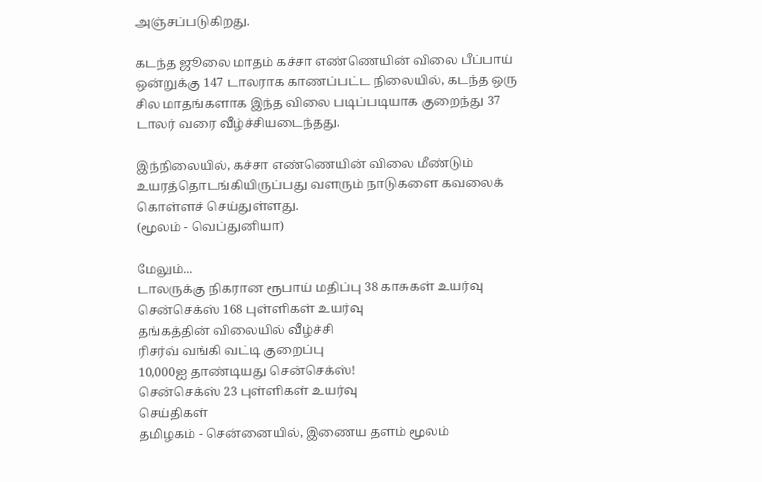அஞ்சப்படுகிறது.

கடந்த ஜூலை மாதம் கச்சா எண்ணெயின் விலை பீப்பாய் ஒன்றுக்கு 147 டாலராக காணப்பட்ட நிலையில், கடந்த ஒரு சில மாதங்களாக இந்த விலை படிப்படியாக குறைந்து 37 டாலர் வரை வீழ்ச்சியடைந்தது.

இந்நிலையில், கச்சா எண்ணெயின் விலை மீண்டும் உயரத்தொடங்கியிருப்பது வளரும் நாடுகளை கவலைக் கொள்ளச் செய்துள்ளது.
(மூலம் - வெப்துனியா)

மேலும்...
டாலருக்கு நிகரான ரூபாய் மதிப்பு 38 காசுகள் உயர்வு
சென்செக்ஸ் 168 புள்ளிகள் உயர்வு
தங்கத்தின் விலையில் வீழ்ச்சி
ரிசர்வ் வங்கி வட்டி குறைப்பு
10,000ஐ தாண்டியது சென்செக்ஸ்!
சென்செக்ஸ் 23 புள்ளிகள் உயர்வு
செய்திகள்
தமிழகம் - சென்னையில், இணைய தளம் மூலம்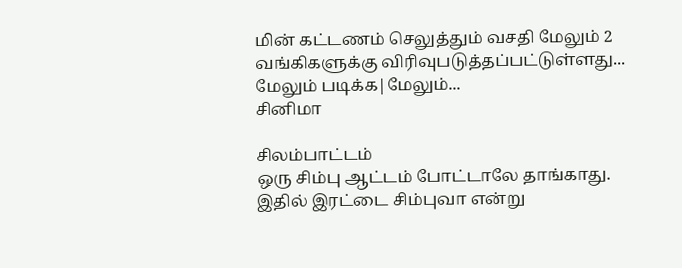மின் கட்டணம் செலுத்தும் வசதி மேலும் 2 வங்கிகளுக்கு விரிவுபடுத்தப்பட்டுள்ளது...
மேலும் படிக்க|மேலும்...
சினிமா

சிலம்பாட்டம்
ஒரு சிம்பு ஆட்டம் போட்டாலே தாங்காது. இதில் இரட்டை சிம்புவா என்று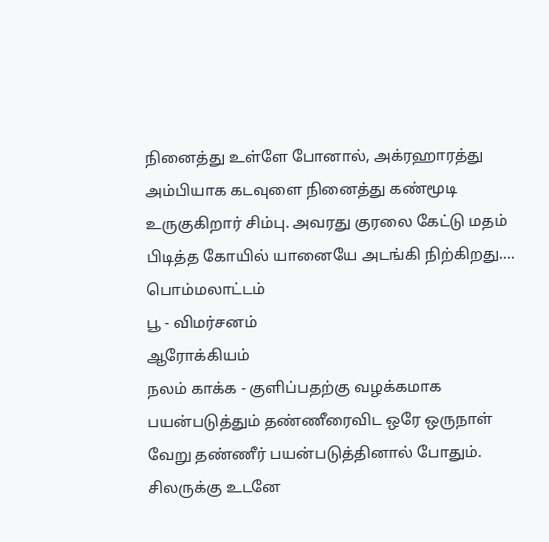நினைத்து உள்ளே போனால், அக்ரஹாரத்து அம்பியாக கடவுளை நினைத்து கண்மூடி உருகுகிறார் சிம்பு. அவரது குரலை கேட்டு மதம் பிடித்த கோயில் யானையே அடங்கி நிற்கிறது....
பொம்மலாட்டம்
பூ - விமர்சனம்
ஆரோக்கியம்
நலம் காக்க - குளிப்பதற்கு வழக்கமாக பயன்படுத்தும் தண்ணீரைவிட ஒரே ஒருநாள் வேறு தண்ணீர் பயன்படுத்தினால் போதும். சிலருக்கு உடனே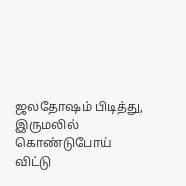ஜலதோஷம் பிடித்து, இருமலில் கொண்டுபோய் விட்டு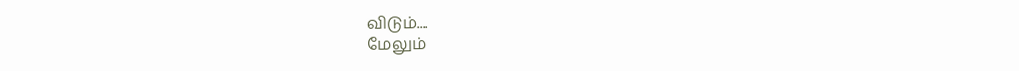விடும்....
மேலும்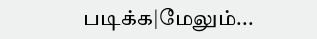படிக்க|மேலும்...